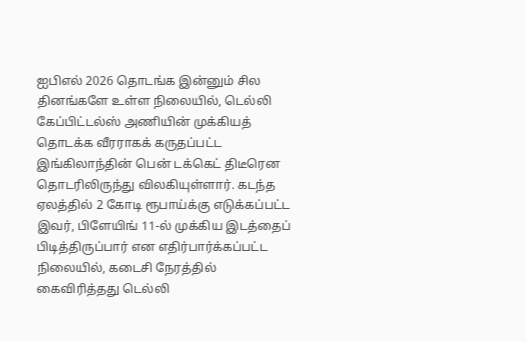ஐபிஎல் 2026 தொடங்க இன்னும் சில தினங்களே உள்ள நிலையில், டெல்லி கேப்பிட்டல்ஸ் அணியின் முக்கியத் தொடக்க வீரராகக் கருதப்பட்ட இங்கிலாந்தின் பென் டக்கெட் திடீரென தொடரிலிருந்து விலகியுள்ளார். கடந்த ஏலத்தில் 2 கோடி ரூபாய்க்கு எடுக்கப்பட்ட இவர், பிளேயிங் 11-ல் முக்கிய இடத்தைப் பிடித்திருப்பார் என எதிர்பார்க்கப்பட்ட நிலையில், கடைசி நேரத்தில் கைவிரித்தது டெல்லி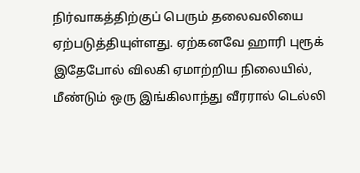நிர்வாகத்திற்குப் பெரும் தலைவலியை ஏற்படுத்தியுள்ளது. ஏற்கனவே ஹாரி புரூக் இதேபோல் விலகி ஏமாற்றிய நிலையில், மீண்டும் ஒரு இங்கிலாந்து வீரரால் டெல்லி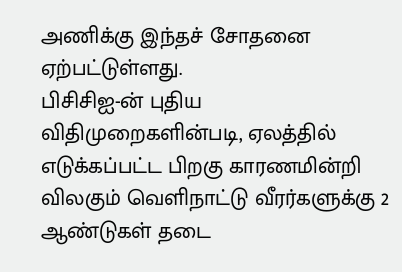அணிக்கு இந்தச் சோதனை ஏற்பட்டுள்ளது.
பிசிசிஐ-ன் புதிய விதிமுறைகளின்படி, ஏலத்தில் எடுக்கப்பட்ட பிறகு காரணமின்றி விலகும் வெளிநாட்டு வீரர்களுக்கு 2 ஆண்டுகள் தடை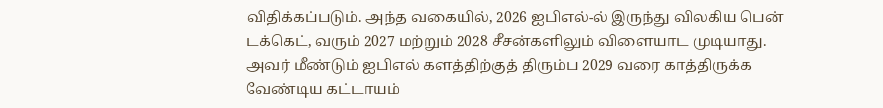விதிக்கப்படும். அந்த வகையில், 2026 ஐபிஎல்-ல் இருந்து விலகிய பென் டக்கெட், வரும் 2027 மற்றும் 2028 சீசன்களிலும் விளையாட முடியாது. அவர் மீண்டும் ஐபிஎல் களத்திற்குத் திரும்ப 2029 வரை காத்திருக்க வேண்டிய கட்டாயம்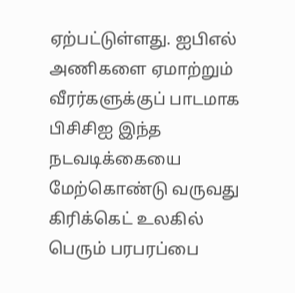ஏற்பட்டுள்ளது. ஐபிஎல் அணிகளை ஏமாற்றும் வீரர்களுக்குப் பாடமாக பிசிசிஐ இந்த நடவடிக்கையை மேற்கொண்டு வருவது கிரிக்கெட் உலகில் பெரும் பரபரப்பை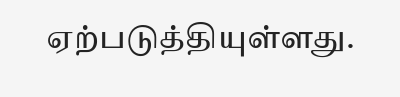ஏற்படுத்தியுள்ளது.